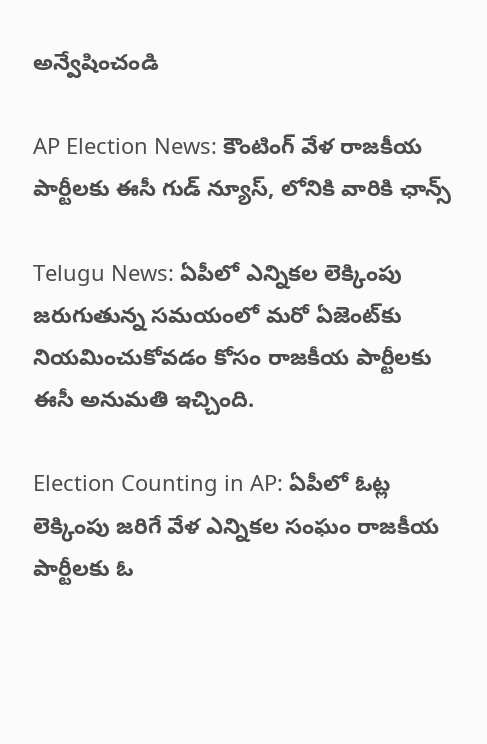అన్వేషించండి

AP Election News: కౌంటింగ్ వేళ రాజకీయ పార్టీలకు ఈసీ గుడ్ న్యూస్, లోనికి వారికి ఛాన్స్

Telugu News: ఏపీలో ఎన్నికల లెక్కింపు జరుగుతున్న సమయంలో మరో ఏజెంట్‌కు నియమించుకోవడం కోసం రాజకీయ పార్టీలకు ఈసీ అనుమతి ఇచ్చింది.

Election Counting in AP: ఏపీలో ఓట్ల లెక్కింపు జరిగే వేళ ఎన్నికల సంఘం రాజకీయ పార్టీలకు ఓ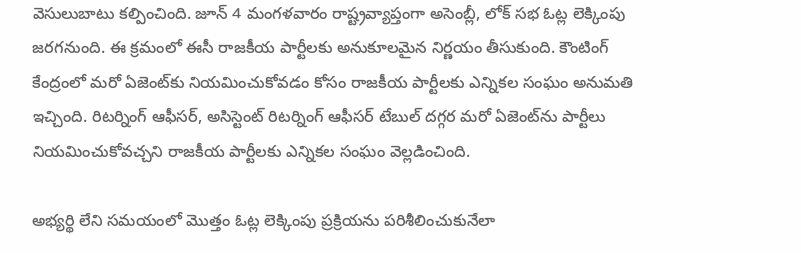వెసులుబాటు కల్పించింది. జూన్ 4 మంగళవారం రాష్ట్రవ్యాప్తంగా అసెంబ్లీ, లోక్ సభ ఓట్ల లెక్కింపు జరగనుంది. ఈ క్రమంలో ఈసీ రాజకీయ పార్టీలకు అనుకూలమైన నిర్ణయం తీసుకుంది. కౌంటింగ్ కేంద్రంలో మరో ఏజెంట్‌కు నియమించుకోవడం కోసం రాజకీయ పార్టీలకు ఎన్నికల సంఘం అనుమతి ఇచ్చింది. రిటర్నింగ్ ఆఫీసర్, అసిస్టెంట్ రిటర్నింగ్ ఆఫీసర్ టేబుల్ దగ్గర మరో ఏజెంట్‌ను పార్టీలు నియమించుకోవచ్చని రాజకీయ పార్టీలకు ఎన్నికల సంఘం వెల్లడించింది.

అభ్యర్థి లేని సమయంలో మొత్తం ఓట్ల లెక్కింపు ప్రక్రియను పరిశీలించుకునేలా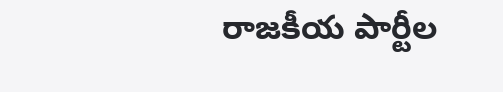రాజకీయ పార్టీల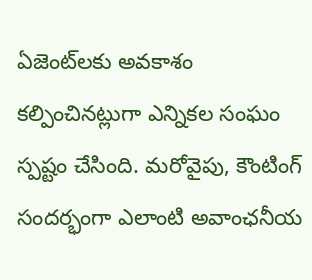ఏజెంట్‌లకు అవకాశం కల్పించినట్లుగా ఎన్నికల సంఘం స్పష్టం చేసింది. మరోవైపు, కౌంటింగ్‌ సందర్భంగా ఎలాంటి అవాంఛనీయ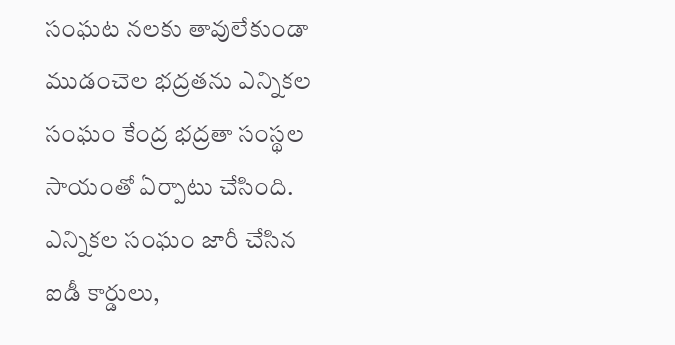సంఘట నలకు తావులేకుండా ముడంచెల భద్రతను ఎన్నికల సంఘం కేంద్ర భద్రతా సంస్థల సాయంతో ఏర్పాటు చేసింది. ఎన్నికల సంఘం జారీ చేసిన ఐడీ కార్డులు,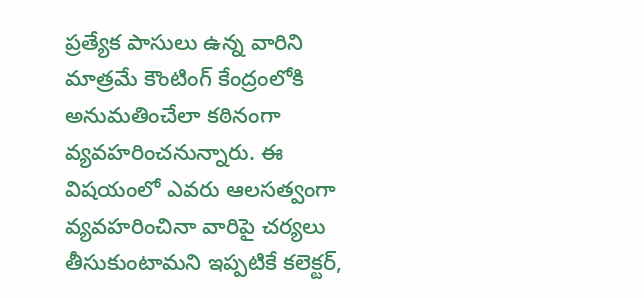ప్రత్యేక పాసులు ఉన్న వారిని మాత్రమే కౌంటింగ్‌ కేంద్రంలోకి అనుమతించేలా కఠినంగా వ్యవహరించనున్నారు. ఈ విషయంలో ఎవరు ఆలసత్వంగా వ్యవహరించినా వారిపై చర్యలు తీసుకుంటామని ఇప్పటికే కలెక్టర్‌,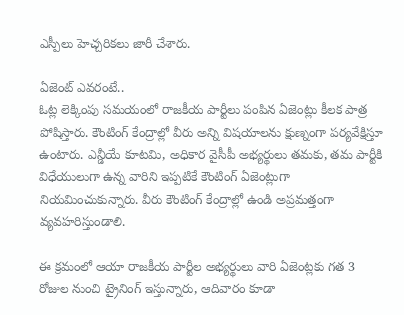ఎస్పీలు హెచ్చరికలు జారీ చేశారు.

ఏజెంట్ ఎవరంటే..
ఓట్ల లెక్కింపు సమయంలో రాజకీయ పార్టీలు పంపిన ఏజెంట్లు కీలక పాత్ర పోషిస్తారు. కౌంటింగ్ కేంద్రాల్లో వీరు అన్ని విషయాలను క్షుణ్నంగా పర్యవేక్షిస్తూ ఉంటారు. ఎన్డీయే కూటమి, అధికార వైసీపీ అభ్యర్థులు తమకు, తమ పార్టీకి విధేయులుగా ఉన్న వారిని ఇప్పటికే కౌంటింగ్‌ ఏజెంట్లుగా నియమించుకున్నారు. వీరు కౌంటింగ్‌ కేంద్రాల్లో ఉండి అప్రమత్తంగా వ్యవహరిస్తుండాలి.

ఈ క్రమంలో ఆయా రాజకీయ పార్టీల అభ్యర్థులు వారి ఏజెంట్లకు గత 3 రోజుల నుంచి ట్రైనింగ్ ఇస్తున్నారు, ఆదివారం కూడా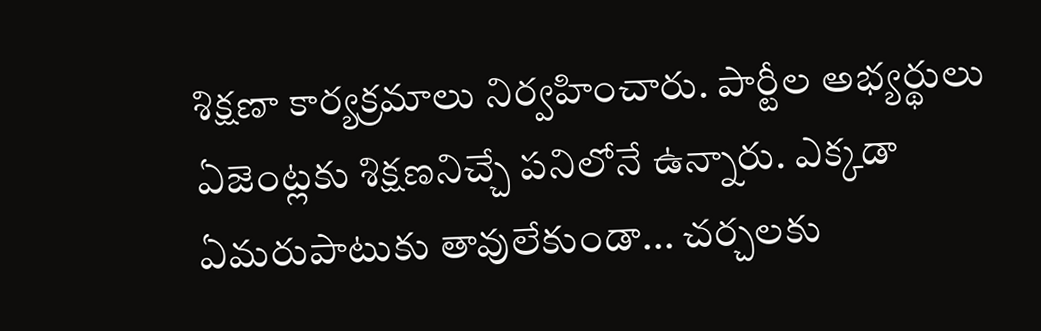శిక్షణా కార్యక్రమాలు నిర్వహించారు. పార్టీల అభ్యర్థులు ఏజెంట్లకు శిక్షణనిచ్చే పనిలోనే ఉన్నారు. ఎక్కడా ఏమరుపాటుకు తావులేకుండా... చర్చలకు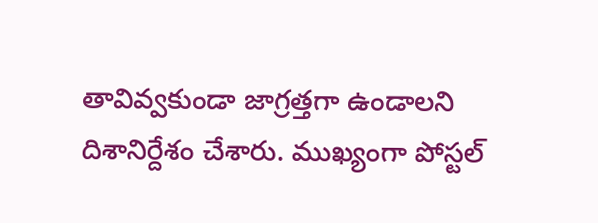తావివ్వకుండా జాగ్రత్తగా ఉండాలని దిశానిర్దేశం చేశారు. ముఖ్యంగా పోస్టల్‌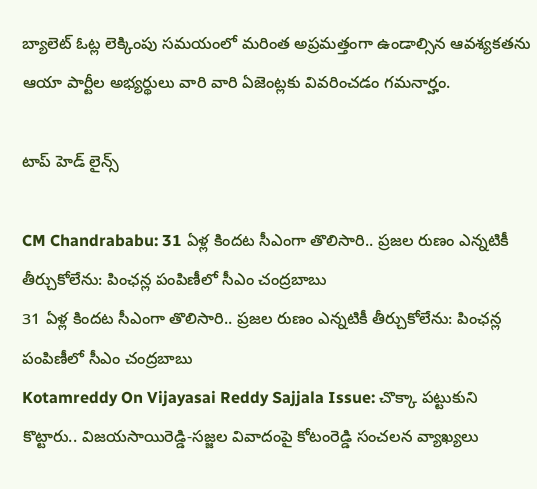బ్యాలెట్‌ ఓట్ల లెక్కింపు సమయంలో మరింత అప్రమత్తంగా ఉండాల్సిన ఆవశ్యకతను ఆయా పార్టీల అభ్యర్థులు వారి వారి ఏజెంట్లకు వివరించడం గమనార్హం.

టాప్ హెడ్ లైన్స్

CM Chandrababu: 31 ఏళ్ల కిందట సీఎంగా తొలిసారి.. ప్రజల రుణం ఎన్నటికీ తీర్చుకోలేను: పింఛన్ల పంపిణీలో సీఎం చంద్రబాబు
31 ఏళ్ల కిందట సీఎంగా తొలిసారి.. ప్రజల రుణం ఎన్నటికీ తీర్చుకోలేను: పింఛన్ల పంపిణీలో సీఎం చంద్రబాబు
Kotamreddy On Vijayasai Reddy Sajjala Issue: చొక్కా పట్టుకుని కొట్టారు.. విజయసాయిరెడ్డి-సజ్జల వివాదంపై కోటంరెడ్డి సంచలన వ్యాఖ్యలు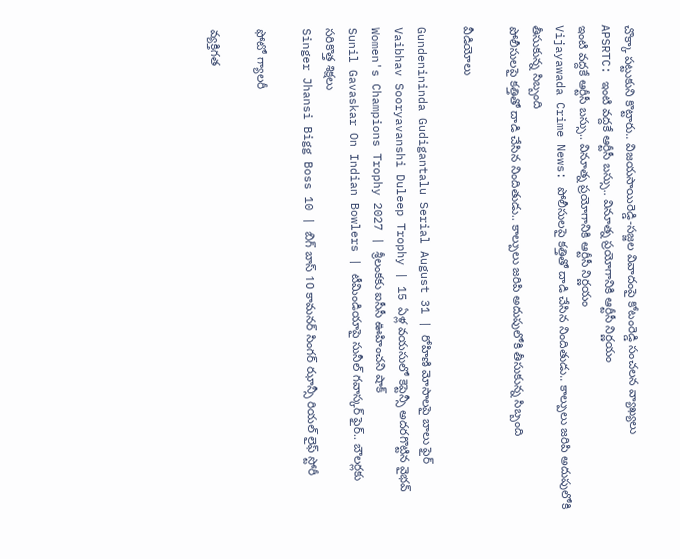చొక్కా పట్టుకుని కొట్టారు.. విజయసాయిరెడ్డి-సజ్జల వివాదంపై కోటంరెడ్డి సంచలన వ్యాఖ్యలు
APSRTC: ఇంటి వద్దకే ఆర్టీసీ బస్సు.. వినూత్న ప్రయోగానికి ఆర్టీసీ నిర్ణయం
ఇంటి వద్దకే ఆర్టీసీ బస్సు.. వినూత్న ప్రయోగానికి ఆర్టీసీ నిర్ణయం
Vijayawada Crime News: పోలీసులపై కత్తితో దాడి చేసిన నిందితుడు.. కాల్పులు జరిపి అదుపులోకి తీసుకున్న సిబ్బంది
పోలీసులపై కత్తితో దాడి చేసిన నిందితుడు.. కాల్పులు జరిపి అదుపులోకి తీసుకున్న సిబ్బంది

వీడియోలు

Gundenininda Gudigantalu Serial August 31 | రోహిణి మోసాలపై బాలు ఫైర్
Vaibhav Sooryavanshi Duleep Trophy | 15 ఏళ్ల వయసులో కెప్టెన్సీ అదరగొట్టిన వైభవ్
Women's Champions Trophy 2027 | శ్రీలంకకు ఐసీసీ ఊహించని షాక్
Sunil Gavaskar On Indian Bowlers | టీమిండియాపై సునీల్ గవాస్కర్ ఫైర్.. బౌలర్లకు సరికొత్త శిక్షలు
Singer Jhansi Bigg Boss 10 | బిగ్ బాస్ 10 కామనర్ సింగర్ ఝాన్సీ రియల్ లైఫ్ స్టోరీ

ఫోటో గ్యాలరీ

వ్యక్తిగత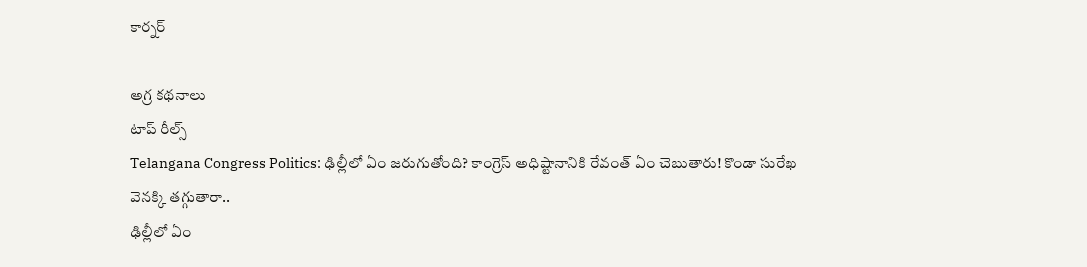కార్నర్

అగ్ర కథనాలు
టాప్ రీల్స్
Telangana Congress Politics: ఢిల్లీలో ఏం జరుగుతోంది? కాంగ్రెస్ అధిష్టానానికి రేవంత్ ఏం చెబుతారు! కొండా సురేఖ వెనక్కి తగ్గుతారా..
ఢిల్లీలో ఏం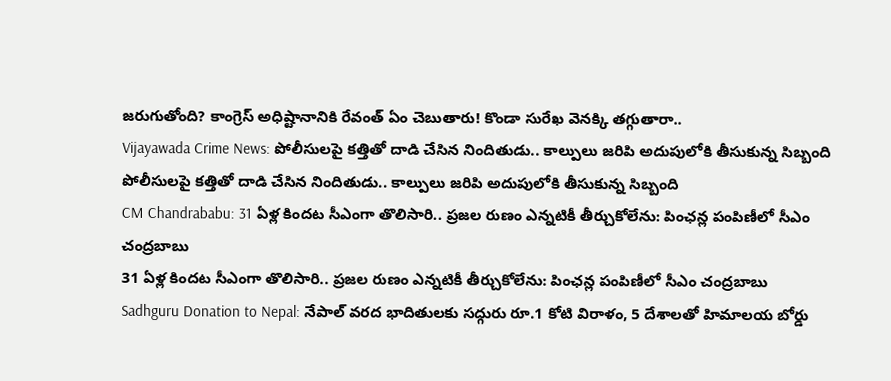జరుగుతోంది? కాంగ్రెస్ అధిష్టానానికి రేవంత్ ఏం చెబుతారు! కొండా సురేఖ వెనక్కి తగ్గుతారా..
Vijayawada Crime News: పోలీసులపై కత్తితో దాడి చేసిన నిందితుడు.. కాల్పులు జరిపి అదుపులోకి తీసుకున్న సిబ్బంది
పోలీసులపై కత్తితో దాడి చేసిన నిందితుడు.. కాల్పులు జరిపి అదుపులోకి తీసుకున్న సిబ్బంది
CM Chandrababu: 31 ఏళ్ల కిందట సీఎంగా తొలిసారి.. ప్రజల రుణం ఎన్నటికీ తీర్చుకోలేను: పింఛన్ల పంపిణీలో సీఎం చంద్రబాబు
31 ఏళ్ల కిందట సీఎంగా తొలిసారి.. ప్రజల రుణం ఎన్నటికీ తీర్చుకోలేను: పింఛన్ల పంపిణీలో సీఎం చంద్రబాబు
Sadhguru Donation to Nepal: నేపాల్ వరద భాదితులకు సద్గురు రూ.1 కోటి విరాళం, 5 దేశాలతో హిమాలయ బోర్డు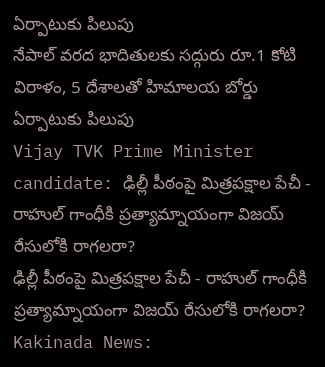ఏర్పాటుకు పిలుపు
నేపాల్ వరద భాదితులకు సద్గురు రూ.1 కోటి విరాళం, 5 దేశాలతో హిమాలయ బోర్డు ఏర్పాటుకు పిలుపు
Vijay TVK Prime Minister candidate: ఢిల్లీ పీఠంపై మిత్రపక్షాల పేచీ - రాహుల్ గాంధీకి ప్రత్యామ్నాయంగా విజయ్ రేసులోకి రాగలరా?
ఢిల్లీ పీఠంపై మిత్రపక్షాల పేచీ - రాహుల్ గాంధీకి ప్రత్యామ్నాయంగా విజయ్ రేసులోకి రాగలరా?
Kakinada News: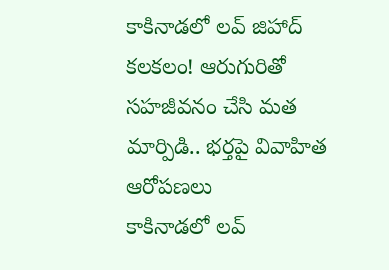కాకినాడలో లవ్ జిహాద్ కలకలం! ఆరుగురితో సహజీవనం చేసి మత మార్పిడి.. భర్తపై వివాహిత ఆరోపణలు
కాకినాడలో లవ్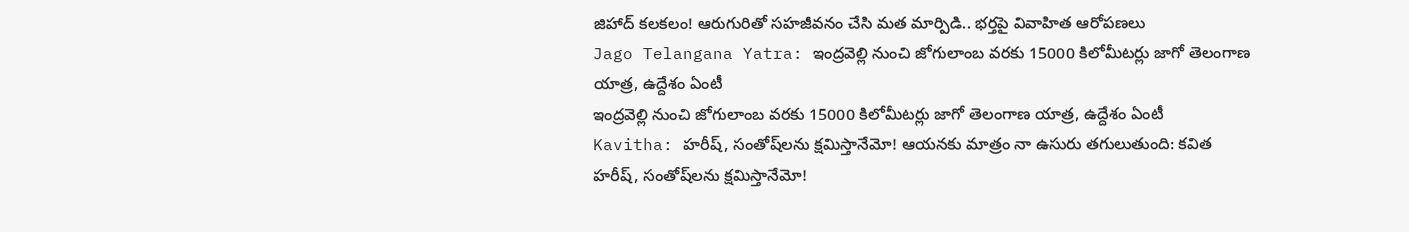జిహాద్ కలకలం! ఆరుగురితో సహజీవనం చేసి మత మార్పిడి.. భర్తపై వివాహిత ఆరోపణలు
Jago Telangana Yatra: ఇంద్రవెల్లి నుంచి జోగులాంబ వరకు 15000 కిలోమీటర్లు జాగో తెలంగాణ యాత్ర, ఉద్దేశం ఏంటీ
ఇంద్రవెల్లి నుంచి జోగులాంబ వరకు 15000 కిలోమీటర్లు జాగో తెలంగాణ యాత్ర, ఉద్దేశం ఏంటీ
Kavitha: హరీష్, సంతోష్‌లను క్షమిస్తానేమో! ఆయనకు మాత్రం నా ఉసురు తగులుతుంది: కవిత
హరీష్, సంతోష్‌లను క్షమిస్తానేమో!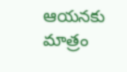ఆయనకు మాత్రం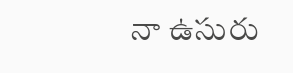నా ఉసురు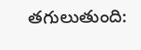తగులుతుంది: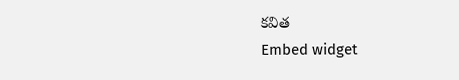కవిత
Embed widget